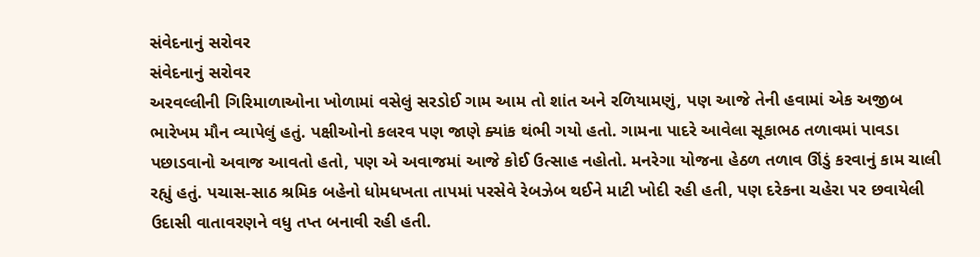સંવેદનાનું સરોવર
સંવેદનાનું સરોવર
અરવલ્લીની ગિરિમાળાઓના ખોળામાં વસેલું સરડોઈ ગામ આમ તો શાંત અને રળિયામણું, પણ આજે તેની હવામાં એક અજીબ ભારેખમ મૌન વ્યાપેલું હતું. પક્ષીઓનો કલરવ પણ જાણે ક્યાંક થંભી ગયો હતો. ગામના પાદરે આવેલા સૂકાભઠ તળાવમાં પાવડા પછાડવાનો અવાજ આવતો હતો, પણ એ અવાજમાં આજે કોઈ ઉત્સાહ નહોતો. મનરેગા યોજના હેઠળ તળાવ ઊંડું કરવાનું કામ ચાલી રહ્યું હતું. પચાસ-સાઠ શ્રમિક બહેનો ધોમધખતા તાપમાં પરસેવે રેબઝેબ થઈને માટી ખોદી રહી હતી, પણ દરેકના ચહેરા પર છવાયેલી ઉદાસી વાતાવરણને વધુ તપ્ત બનાવી રહી હતી.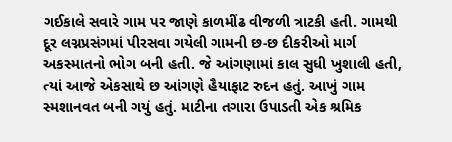ગઈકાલે સવારે ગામ પર જાણે કાળમીંઢ વીજળી ત્રાટકી હતી. ગામથી દૂર લગ્નપ્રસંગમાં પીરસવા ગયેલી ગામની છ-છ દીકરીઓ માર્ગ અકસ્માતનો ભોગ બની હતી. જે આંગણામાં કાલ સુધી ખુશાલી હતી, ત્યાં આજે એકસાથે છ આંગણે હૈયાફાટ રુદન હતું. આખું ગામ સ્મશાનવત બની ગયું હતું. માટીના તગારા ઉપાડતી એક શ્રમિક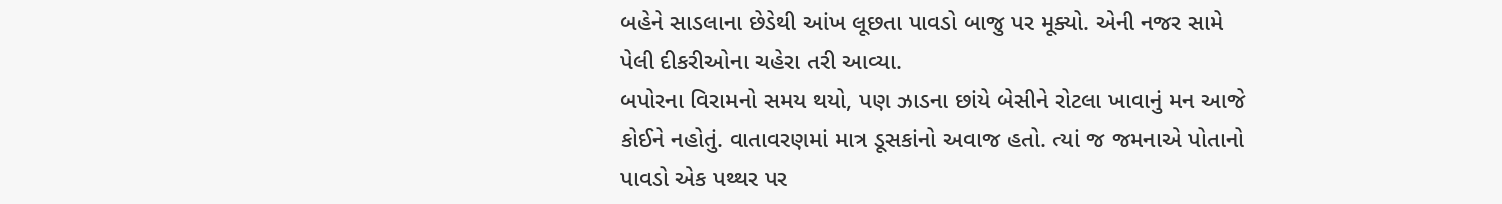બહેને સાડલાના છેડેથી આંખ લૂછતા પાવડો બાજુ પર મૂક્યો. એની નજર સામે પેલી દીકરીઓના ચહેરા તરી આવ્યા.
બપોરના વિરામનો સમય થયો, પણ ઝાડના છાંયે બેસીને રોટલા ખાવાનું મન આજે કોઈને નહોતું. વાતાવરણમાં માત્ર ડૂસકાંનો અવાજ હતો. ત્યાં જ જમનાએ પોતાનો પાવડો એક પથ્થર પર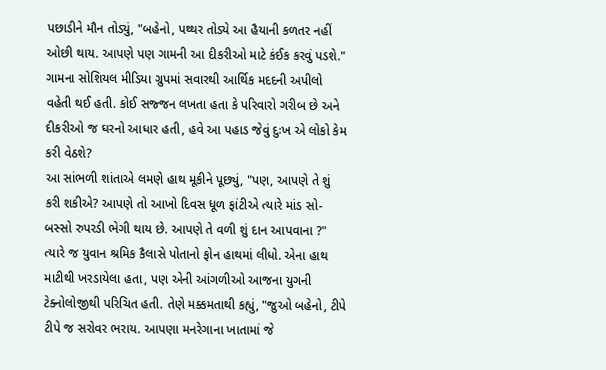પછાડીને મૌન તોડ્યું, "બહેનો, પથ્થર તોડ્યે આ હૈયાની કળતર નહીં ઓછી થાય. આપણે પણ ગામની આ દીકરીઓ માટે કંઈક કરવું પડશે." ગામના સોશિયલ મીડિયા ગ્રુપમાં સવારથી આર્થિક મદદની અપીલો વહેતી થઈ હતી. કોઈ સજ્જન લખતા હતા કે પરિવારો ગરીબ છે અને દીકરીઓ જ ઘરનો આધાર હતી, હવે આ પહાડ જેવું દુઃખ એ લોકો કેમ કરી વેઠશે?
આ સાંભળી શાંતાએ લમણે હાથ મૂકીને પૂછ્યું, "પણ, આપણે તે શું કરી શકીએ? આપણે તો આખો દિવસ ધૂળ ફાંટીએ ત્યારે માંડ સો-બસ્સો રુપરડી ભેગી થાય છે. આપણે તે વળી શું દાન આપવાના ?" ત્યારે જ યુવાન શ્રમિક કૈલાસે પોતાનો ફોન હાથમાં લીધો. એના હાથ માટીથી ખરડાયેલા હતા, પણ એની આંગળીઓ આજના યુગની ટેક્નોલોજીથી પરિચિત હતી. તેણે મક્કમતાથી કહ્યું, "જુઓ બહેનો, ટીપે ટીપે જ સરોવર ભરાય. આપણા મનરેગાના ખાતામાં જે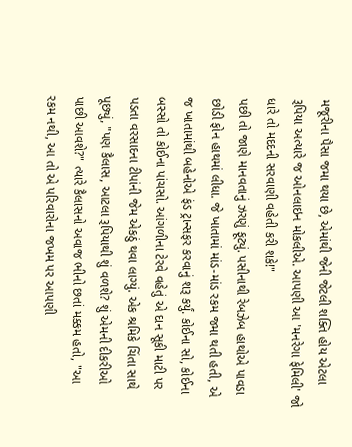મજૂરીના પૈસા જમા થયા છે, એમાંથી જેની જેટલી શક્તિ હોય એટલા રૂપિયા અત્યારે જ ઓનલાઇન મોકલીએ. આપણી આ 'મનરેગા ફેમિલી' જો ધારે તો મદદની સરવાણી વહેતી કરી શકે!"
પછી તો જાણે માનવતાનું ઝરણું ફૂટ્યું. પસીનાથી રેબઝેબ હાથોએ પાવડા છોડી ફોન હાથમાં લીધા. જે ખાતામાં માંડ-માંડ રકમ જમા થતી હતી, એ જ ખાતામાંથી બહેનોએ ફંડ ટ્રાન્સફર કરવાનું શરૂ કર્યું. કોઈના સો, કોઈના બસ્સો તો કોઈના પાંચસો. આંગળીના ટેરવે વહેતું એ દાન સૂકી માટી પર પડતા વરસાદના ટીપાંની જેમ એકઠું થવા લાગ્યું. એક શ્રમિકે ચિંતા સાથે પૂછ્યું, "પણ કૈલાસ, આટલા રૂપિયાથી શું વળશે? શું એમની દીકરીઓ પાછી આવશે?" ત્યારે કૈલાસનો અવાજ ભીનો છતાં મક્કમ હતો, "આ રકમ નથી, આ તો એ પરિવારોના જખમ પર આપણી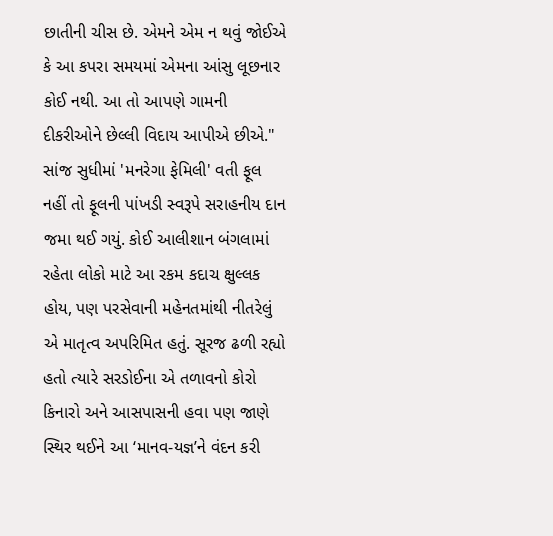છાતીની ચીસ છે. એમને એમ ન થવું જોઈએ કે આ કપરા સમયમાં એમના આંસુ લૂછનાર કોઈ નથી. આ તો આપણે ગામની દીકરીઓને છેલ્લી વિદાય આપીએ છીએ."
સાંજ સુધીમાં 'મનરેગા ફેમિલી' વતી ફૂલ નહીં તો ફૂલની પાંખડી સ્વરૂપે સરાહનીય દાન જમા થઈ ગયું. કોઈ આલીશાન બંગલામાં રહેતા લોકો માટે આ રકમ કદાચ ક્ષુલ્લક હોય, પણ પરસેવાની મહેનતમાંથી નીતરેલું એ માતૃત્વ અપરિમિત હતું. સૂરજ ઢળી રહ્યો હતો ત્યારે સરડોઈના એ તળાવનો કોરો કિનારો અને આસપાસની હવા પણ જાણે સ્થિર થઈને આ ‘માનવ-યજ્ઞ’ને વંદન કરી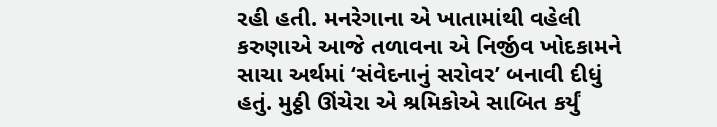રહી હતી. મનરેગાના એ ખાતામાંથી વહેલી કરુણાએ આજે તળાવના એ નિર્જીવ ખોદકામને સાચા અર્થમાં ‘સંવેદનાનું સરોવર’ બનાવી દીધું હતું. મુઠ્ઠી ઊંચેરા એ શ્રમિકોએ સાબિત કર્યું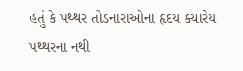હતું કે પથ્થર તોડનારાઓના હૃદય ક્યારેય પથ્થરના નથી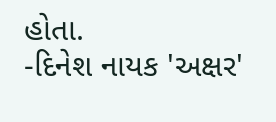હોતા.
-દિનેશ નાયક 'અક્ષર'